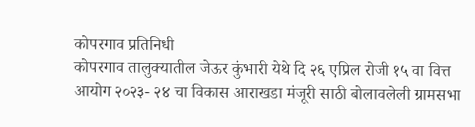कोपरगाव प्रतिनिधी
कोपरगाव तालुक्यातील जेऊर कुंभारी येथे दि २६ एप्रिल रोजी १५ वा वित्त आयोग २०२३- २४ चा विकास आराखडा मंजूरी साठी बोलावलेली ग्रामसभा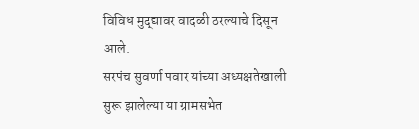विविध मुद्द्यावर वादळी ठरल्याचे दिसून आले.
सरपंच सुवर्णा पवार यांच्या अध्यक्षतेखाली सुरू झालेल्या या ग्रामसभेत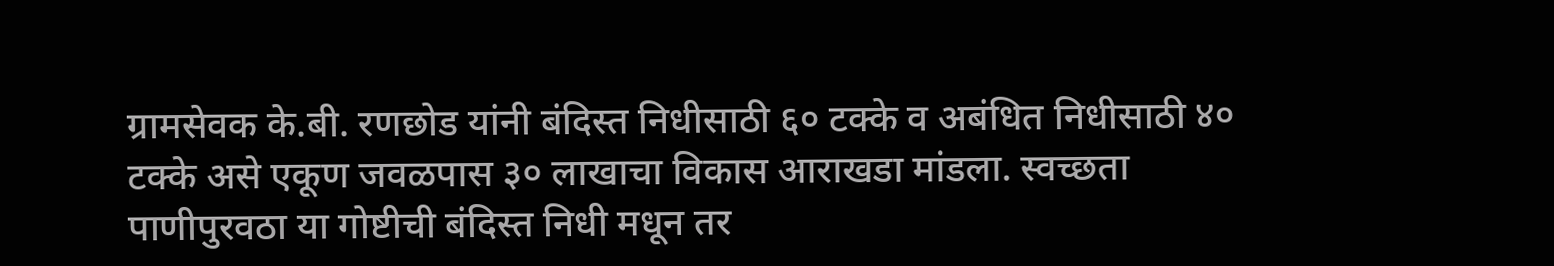ग्रामसेवक के.बी. रणछोड यांनी बंदिस्त निधीसाठी ६० टक्के व अबंधित निधीसाठी ४० टक्के असे एकूण जवळपास ३० लाखाचा विकास आराखडा मांडला. स्वच्छता पाणीपुरवठा या गोष्टीची बंदिस्त निधी मधून तर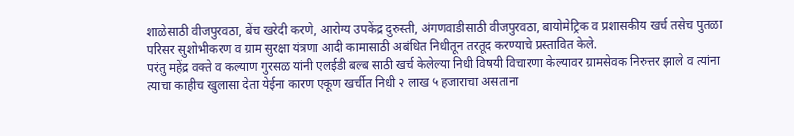शाळेसाठी वीजपुरवठा, बेंच खरेदी करणे, आरोग्य उपकेंद्र दुरुस्ती, अंगणवाडीसाठी वीजपुरवठा, बायोमेट्रिक व प्रशासकीय खर्च तसेच पुतळा परिसर सुशोभीकरण व ग्राम सुरक्षा यंत्रणा आदी कामासाठी अबंधित निधीतून तरतूद करण्याचे प्रस्तावित केले.
परंतु महेंद्र वक्ते व कल्याण गुरसळ यांनी एलईडी बल्ब साठी खर्च केलेल्या निधी विषयी विचारणा केल्यावर ग्रामसेवक निरुत्तर झाले व त्यांना त्याचा काहीच खुलासा देता येईना कारण एकूण खर्चीत निधी २ लाख ५ हजाराचा असताना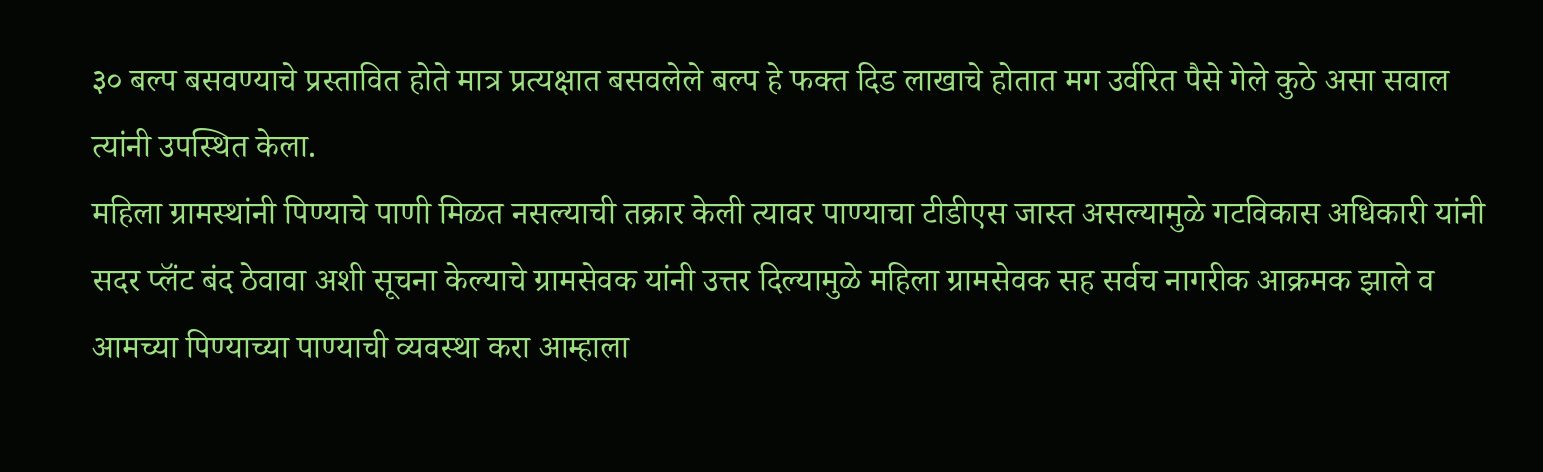३० बल्प बसवण्याचे प्रस्तावित होते मात्र प्रत्यक्षात बसवलेले बल्प हे फक्त दिड लाखाचे होतात मग उर्वरित पैसे गेले कुठे असा सवाल त्यांनी उपस्थित केला.
महिला ग्रामस्थांनी पिण्याचे पाणी मिळत नसल्याची तक्रार केली त्यावर पाण्याचा टीडीएस जास्त असल्यामुळे गटविकास अधिकारी यांनी सदर प्लॅंट बंद ठेवावा अशी सूचना केल्याचे ग्रामसेवक यांनी उत्तर दिल्यामुळे महिला ग्रामसेवक सह सर्वच नागरीक आक्रमक झाले व आमच्या पिण्याच्या पाण्याची व्यवस्था करा आम्हाला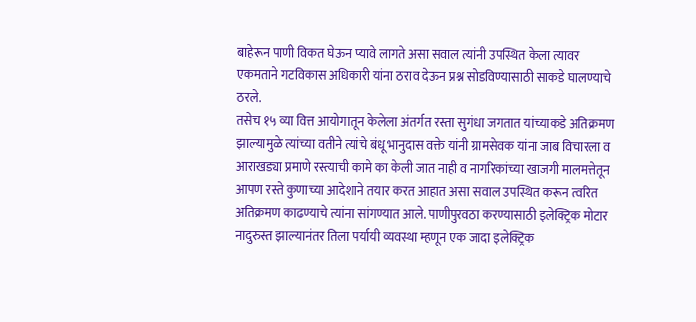बाहेरून पाणी विकत घेऊन प्यावे लागते असा सवाल त्यांनी उपस्थित केला त्यावर एकमताने गटविकास अधिकारी यांना ठराव देऊन प्रश्न सोडविण्यासाठी साकडे घालण्याचे ठरले.
तसेच १५ व्या वित्त आयोगातून केलेला अंतर्गत रस्ता सुगंधा जगतात यांच्याकडे अतिक्रमण झाल्यामुळे त्यांच्या वतीने त्यांचे बंधू भानुदास वक्ते यांनी ग्रामसेवक यांना जाब विचारला व आराखड्या प्रमाणे रस्त्याची कामे का केली जात नाही व नागरिकांच्या खाजगी मालमत्तेतून आपण रस्ते कुणाच्या आदेशाने तयार करत आहात असा सवाल उपस्थित करून त्वरित अतिक्रमण काढण्याचे त्यांना सांगण्यात आले. पाणीपुरवठा करण्यासाठी इलेक्ट्रिक मोटार नादुरुस्त झाल्यानंतर तिला पर्यायी व्यवस्था म्हणून एक जादा इलेक्ट्रिक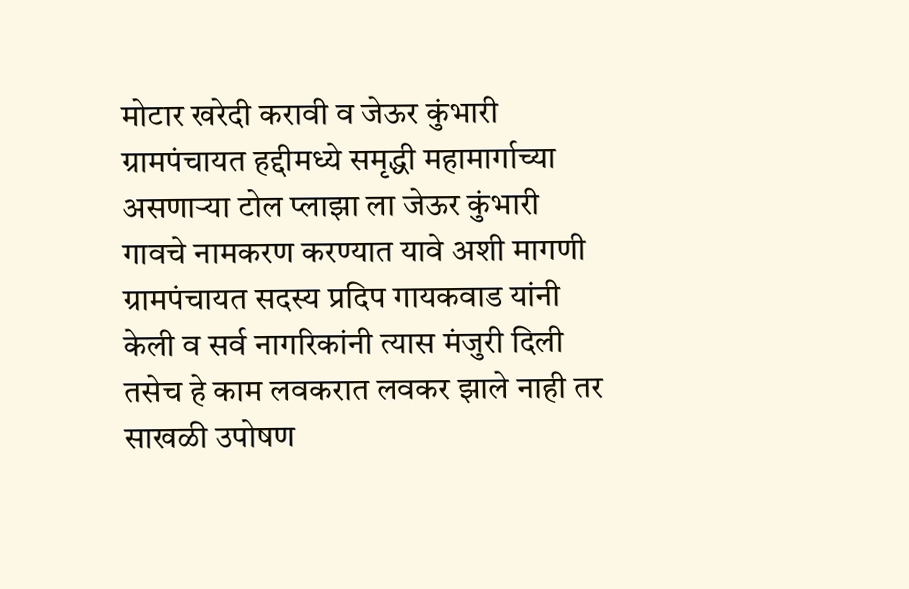मोटार खरेदी करावी व जेऊर कुंभारी ग्रामपंचायत हद्दीमध्ये समृद्धी महामार्गाच्या असणाऱ्या टोल प्लाझा ला जेऊर कुंभारी गावचे नामकरण करण्यात यावे अशी मागणी ग्रामपंचायत सदस्य प्रदिप गायकवाड यांनी केली व सर्व नागरिकांनी त्यास मंजुरी दिली तसेच हे काम लवकरात लवकर झाले नाही तर साखळी उपोषण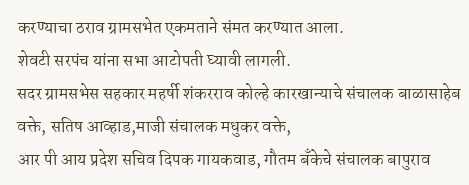करण्याचा ठराव ग्रामसभेत एकमताने संमत करण्यात आला.
शेवटी सरपंच यांना सभा आटोपती घ्यावी लागली.
सदर ग्रामसभेस सहकार महर्षी शंकरराव कोल्हे कारखान्याचे संचालक बाळासाहेब वक्ते, सतिष आव्हाड,माजी संचालक मधुकर वक्ते,
आर पी आय प्रदेश सचिव दिपक गायकवाड, गौतम बँकेचे संचालक बापुराव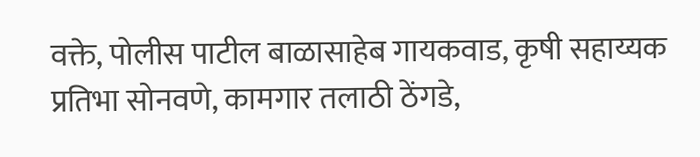वक्ते, पोलीस पाटील बाळासाहेब गायकवाड, कृषी सहाय्यक प्रतिभा सोनवणे, कामगार तलाठी ठेंगडे,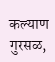कल्याण गुरसळ,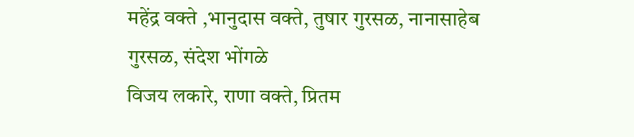महेंद्र वक्ते ,भानुदास वक्ते, तुषार गुरसळ, नानासाहेब गुरसळ, संदेश भोंगळे
विजय लकारे, राणा वक्ते, प्रितम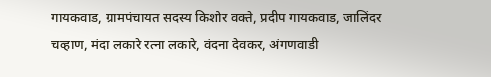गायकवाड, ग्रामपंचायत सदस्य किशोर वक्ते, प्रदीप गायकवाड, जालिंदर चव्हाण, मंदा लकारे रत्ना लकारे, वंदना देवकर, अंगणवाडी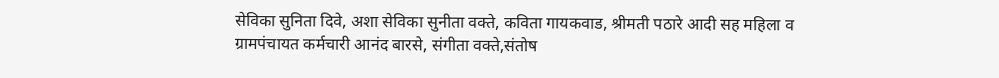सेविका सुनिता दिवे, अशा सेविका सुनीता वक्ते, कविता गायकवाड, श्रीमती पठारे आदी सह महिला व ग्रामपंचायत कर्मचारी आनंद बारसे, संगीता वक्ते,संतोष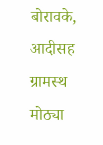बोरावके, आदीसह ग्रामस्थ मोठ्या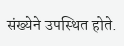संख्येने उपस्थित होते.